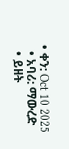• ቀን: Oct 10 2025
  • አባሪ: ማውረድ
  • ይዘት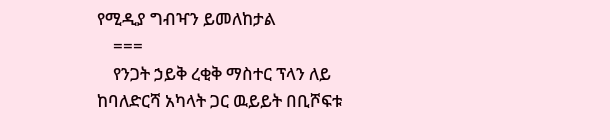የሚዲያ ግብዣን ይመለከታል
    ===
    የንጋት ኃይቅ ረቂቅ ማስተር ፕላን ለይ ከባለድርሻ አካላት ጋር ዉይይት በቢሾፍቱ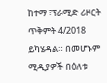ከተማ ፣ፕራሚድ ሪዞርት ጥቅምት 4/2018  ይካሄዳል። በመሆኑም ሚዲያዎች በዕለቱ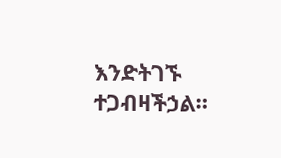እንድትገኙ ተጋብዛችኃል።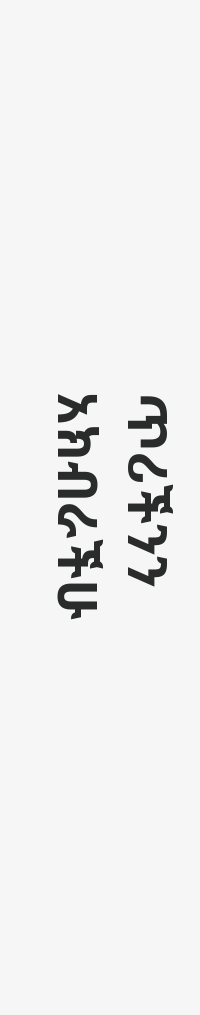ጥሪችንን አክብራችሁ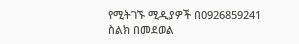የሚትገኙ ሚዲያዎች በ0926859241 ስልክ በመደወል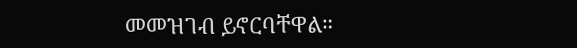መመዝገብ ይኖርባቸዋል።